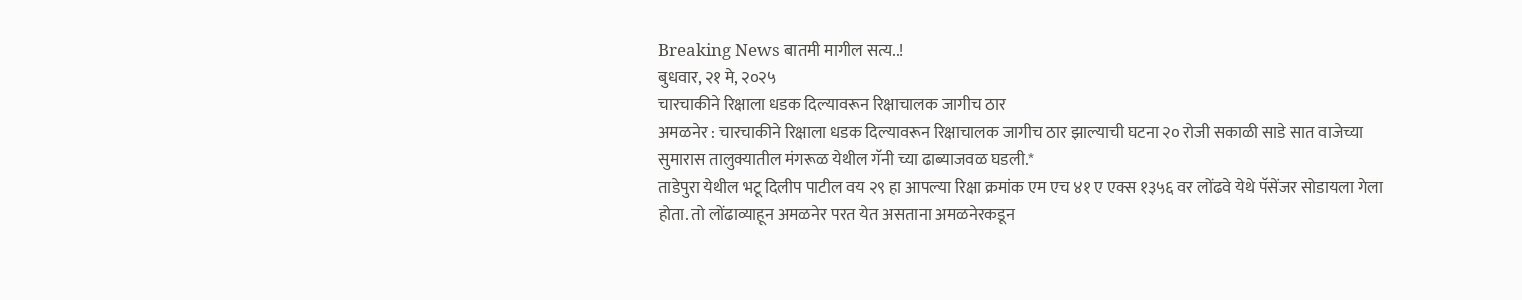Breaking News बातमी मागील सत्य..!
बुधवार, २१ मे, २०२५
चारचाकीने रिक्षाला धडक दिल्यावरून रिक्षाचालक जागीच ठार
अमळनेर : चारचाकीने रिक्षाला धडक दिल्यावरून रिक्षाचालक जागीच ठार झाल्याची घटना २० रोजी सकाळी साडे सात वाजेच्या सुमारास तालुक्यातील मंगरूळ येथील गॅनी च्या ढाब्याजवळ घडली.*
ताडेपुरा येथील भटू दिलीप पाटील वय २९ हा आपल्या रिक्षा क्रमांक एम एच ४१ ए एक्स १३५६ वर लोंढवे येथे पॅसेंजर सोडायला गेला होता. तो लोंढाव्याहून अमळनेर परत येत असताना अमळनेरकडून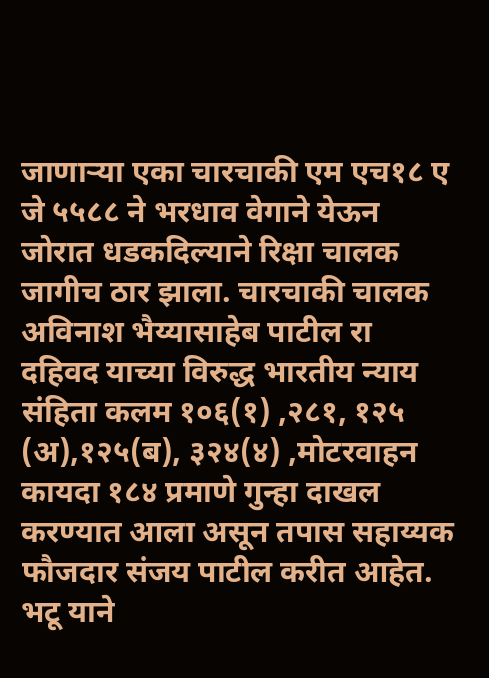जाणाऱ्या एका चारचाकी एम एच१८ ए जे ५५८८ ने भरधाव वेगाने येऊन जोरात धडकदिल्याने रिक्षा चालक जागीच ठार झाला. चारचाकी चालक अविनाश भैय्यासाहेब पाटील रा दहिवद याच्या विरुद्ध भारतीय न्याय संहिता कलम १०६(१) ,२८१, १२५ (अ),१२५(ब), ३२४(४) ,मोटरवाहन कायदा १८४ प्रमाणे गुन्हा दाखल करण्यात आला असून तपास सहाय्यक फौजदार संजय पाटील करीत आहेत.
भटू याने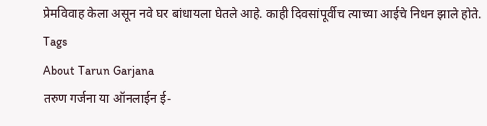प्रेमविवाह केला असून नवे घर बांधायला घेतले आहे. काही दिवसांपूर्वीच त्याच्या आईचे निधन झाले होते.
Tags
About Tarun Garjana
तरुण गर्जना या ऑनलाईन ई-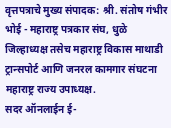वृत्तपत्राचे मुख्य संपादक: श्री. संतोष गंभीर भोई - महाराष्ट्र पत्रकार संघ, धुळे जिल्हाध्यक्ष तसेच महाराष्ट्र विकास माथाडी ट्रान्सपोर्ट आणि जनरल कामगार संघटना महाराष्ट्र राज्य उपाध्यक्ष.
सदर ऑनलाईन ई-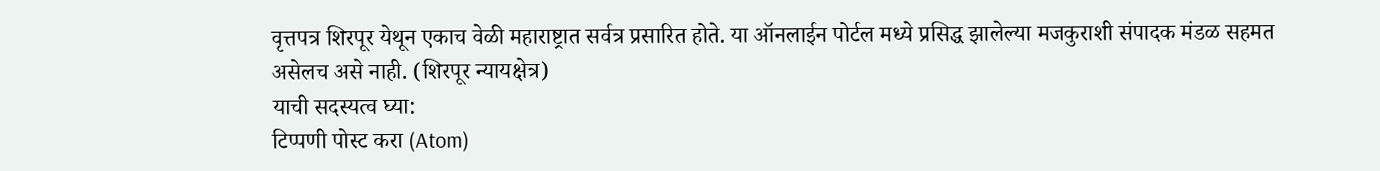वृत्तपत्र शिरपूर येथून एकाच वेळी महाराष्ट्रात सर्वत्र प्रसारित होते. या ऑनलाईन पोर्टल मध्ये प्रसिद्ध झालेल्या मजकुराशी संपादक मंडळ सहमत असेलच असे नाही. (शिरपूर न्यायक्षेत्र)
याची सदस्यत्व घ्या:
टिप्पणी पोस्ट करा (Atom)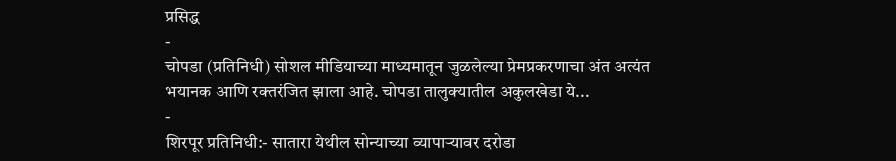प्रसिद्ध
-
चोपडा (प्रतिनिधी) सोशल मीडियाच्या माध्यमातून जुळलेल्या प्रेमप्रकरणाचा अंत अत्यंत भयानक आणि रक्तरंजित झाला आहे. चोपडा तालुक्यातील अकुलखेडा ये...
-
शिरपूर प्रतिनिधी:- सातारा येथील सोन्याच्या व्यापाऱ्यावर दरोडा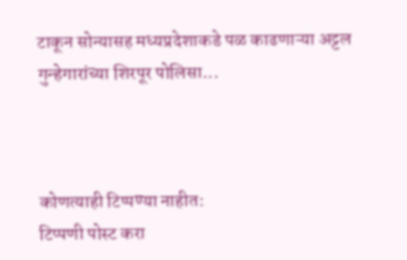टाकून सोन्यासह मध्यप्रदेशाकडे पळ काढणाऱ्या अट्टल गुन्हेगारांच्या शिरपूर पोलिसा...



कोणत्याही टिप्पण्या नाहीत:
टिप्पणी पोस्ट करा